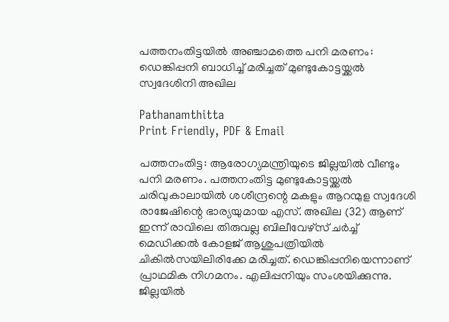പത്തനംതിട്ടയില്‍ അഞ്ചാമത്തെ പനി മരണം: ഡെങ്കിപ്പനി ബാധിച്ച് മരിച്ചത് മുണ്ടുകോട്ടയ്ക്കല്‍ സ്വദേശിനി അഖില

Pathanamthitta
Print Friendly, PDF & Email

പത്തനംതിട്ട: ആരോഗ്യമന്ത്രിയുടെ ജില്ലയില്‍ വീണ്ടും പനി മരണം. പത്തനംതിട്ട മുണ്ടുകോട്ടയ്ക്കല്‍ ചരിവുകാലായില്‍ ശശീന്ദ്രന്റെ മകളും ആറന്മുള സ്വദേശി രാജേഷിന്റെ ഭാര്യയുമായ എസ്. അഖില (32) ആണ് ഇന്ന് രാവിലെ തിരുവല്ല ബിലീവേഴ്‌സ് ചര്‍ച്ച് മെഡിക്കല്‍ കോളജ് ആശുപത്രിയില്‍ ചികില്‍സയിലിരിക്കേ മരിച്ചത്. ഡെങ്കിപ്പനിയെന്നാണ് പ്രാഥമിക നിഗമനം. എലിപ്പനിയും സംശയിക്കുന്നു. ജില്ലയില്‍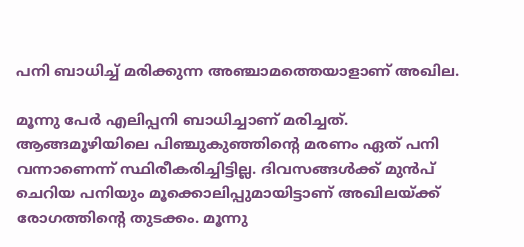പനി ബാധിച്ച് മരിക്കുന്ന അഞ്ചാമത്തെയാളാണ് അഖില.

മൂന്നു പേര്‍ എലിപ്പനി ബാധിച്ചാണ് മരിച്ചത്. ആങ്ങമൂഴിയിലെ പിഞ്ചുകുഞ്ഞിന്റെ മരണം ഏത് പനി വന്നാണെന്ന് സ്ഥിരീകരിച്ചിട്ടില്ല. ദിവസങ്ങള്‍ക്ക് മുന്‍പ് ചെറിയ പനിയും മൂക്കൊലിപ്പുമായിട്ടാണ് അഖിലയ്ക്ക് രോഗത്തിന്റെ തുടക്കം. മൂന്നു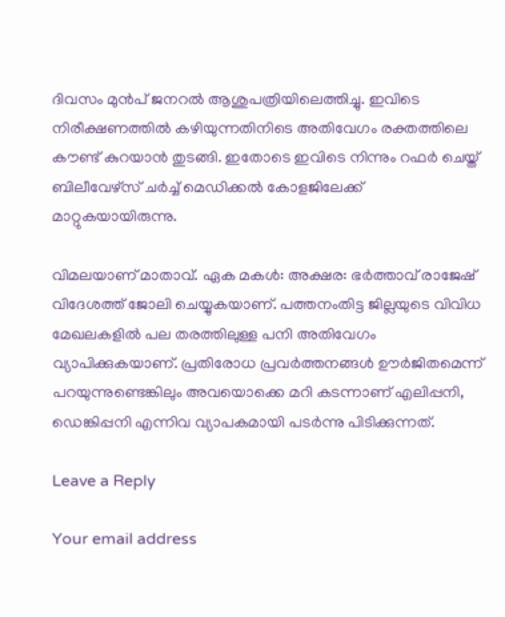ദിവസം മുന്‍പ് ജനറല്‍ ആശുപത്രിയിലെത്തിച്ചു. ഇവിടെ നിരീക്ഷണത്തില്‍ കഴിയുന്നതിനിടെ അതിവേഗം രക്തത്തിലെ കൗണ്ട് കുറയാന്‍ തുടങ്ങി. ഇതോടെ ഇവിടെ നിന്നും റഫര്‍ ചെയ്ത് ബിലീവേഴ്‌സ് ചര്‍ച്ച് മെഡിക്കല്‍ കോളജിലേക്ക് മാറ്റുകയായിരുന്നു.

വിമലയാണ് മാതാവ്. ഏക മകള്‍: അക്ഷര: ഭര്‍ത്താവ് രാജേഷ് വിദേശത്ത് ജോലി ചെയ്യുകയാണ്. പത്തനംതിട്ട ജില്ലയുടെ വിവിധ മേഖലകളില്‍ പല തരത്തിലുള്ള പനി അതിവേഗം വ്യാപിക്കുകയാണ്. പ്രതിരോധ പ്രവര്‍ത്തനങ്ങള്‍ ഊര്‍ജിതമെന്ന് പറയുന്നുണ്ടെങ്കിലും അവയൊക്കെ മറി കടന്നാണ് എലിപ്പനി, ഡെങ്കിപ്പനി എന്നിവ വ്യാപകമായി പടര്‍ന്നു പിടിക്കുന്നത്.

Leave a Reply

Your email address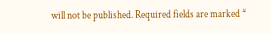will not be published. Required fields are marked *